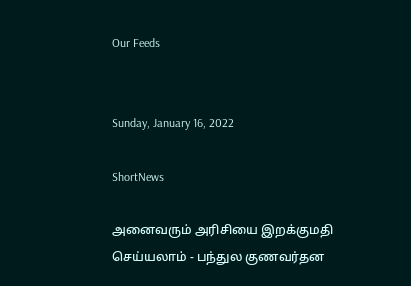Our Feeds


Sunday, January 16, 2022

ShortNews

அனைவரும் அரிசியை இறக்குமதி செய்யலாம் - பந்துல குணவர்தன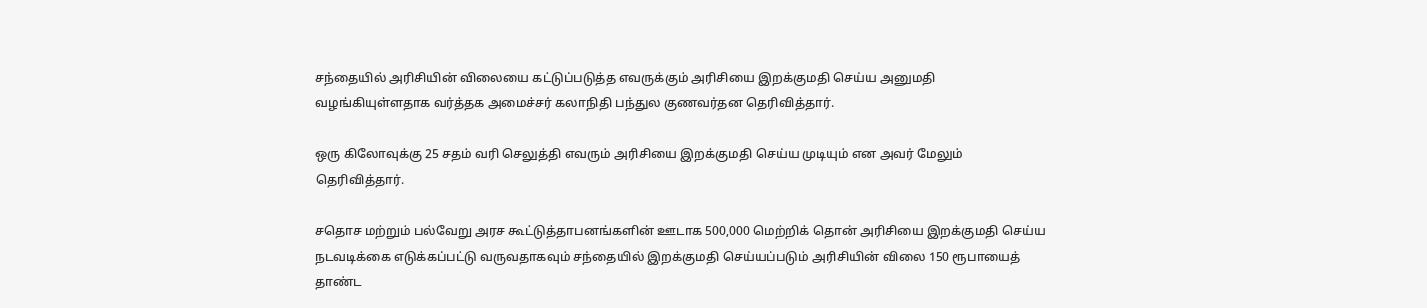சந்தையில் அரிசியின் விலையை கட்டுப்படுத்த எவருக்கும் அரிசியை இறக்குமதி செய்ய அனுமதி வழங்கியுள்ளதாக வர்த்தக அமைச்சர் கலாநிதி பந்துல குணவர்தன தெரிவித்தார்.

ஒரு கிலோவுக்கு 25 சதம் வரி செலுத்தி எவரும் அரிசியை இறக்குமதி செய்ய முடியும் என அவர் மேலும் தெரிவித்தார்.

சதொச மற்றும் பல்வேறு அரச கூட்டுத்தாபனங்களின் ஊடாக 500,000 மெற்றிக் தொன் அரிசியை இறக்குமதி செய்ய நடவடிக்கை எடுக்கப்பட்டு வருவதாகவும் சந்தையில் இறக்குமதி செய்யப்படும் அரிசியின் விலை 150 ரூபாயைத் தாண்ட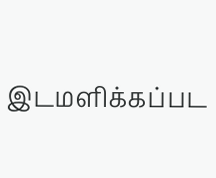இடமளிக்கப்பட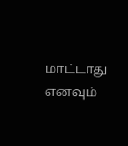மாட்டாது எனவும்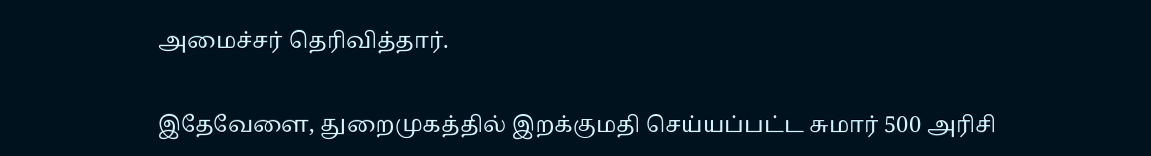அமைச்சர் தெரிவித்தார்.

இதேவேளை, துறைமுகத்தில் இறக்குமதி செய்யப்பட்ட சுமார் 500 அரிசி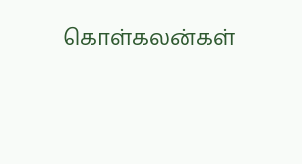கொள்கலன்கள்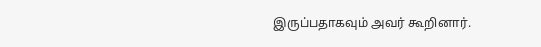இருப்பதாகவும் அவர் கூறினார்.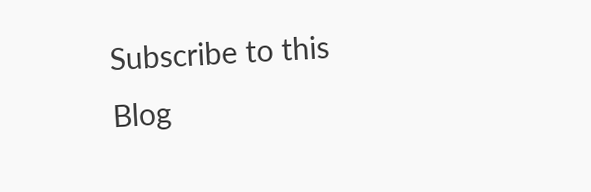Subscribe to this Blog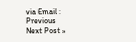via Email :
Previous
Next Post »